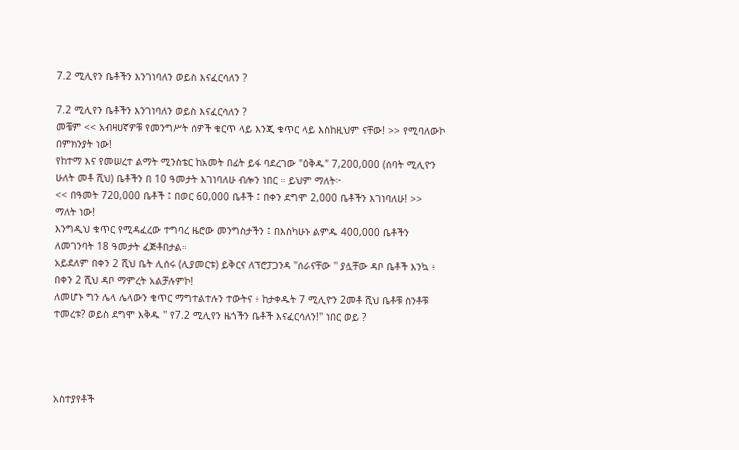7.2 ሚሊየን ቤቶችን እንገነባለን ወይስ እናፈርሳለን ?

7.2 ሚሊየን ቤቶችን እንገነባለን ወይስ እናፈርሳለን ?
መቼም << አብዛሀኛዎቹ የመንግሥት ሰዎች ቁርጥ ላይ እንጂ ቁጥር ላይ እስከዚህም ናቸው! >> የሚባለውኮ በምክንያት ነው!
የከተማ እና የመሠረተ ልማት ሚንስቴር ከአመት በፊት ይፋ ባደረገው "ዕቅዱ" 7,200,000 (ሰባት ሚሊዮን ሁለት መቶ ሺህ) ቤቶችን በ 10 ዓመታት እገነባለሁ ብሎን ነበር ። ይህም ማለት፦
<< በዓመት 720,000 ቤቶች ፤ በወር 60,000 ቤቶች ፤ በቀን ደግሞ 2,000 ቤቶችን እገነባለሁ! >> ማለት ነው!
እንግዲህ ቁጥር የሚዳፈረው ተግባረ ዜሮው መንግስታችን ፤ በእስካሁኑ ልምዱ 400,000 ቤቶችን ለመገንባት 18 ዓመታት ፈጅቶበታል።
አይደለም በቀን 2 ሺህ ቤት ሊሰሩ (ሊያመርቱ) ይቅርና ለፕሮፓጋንዳ ''ሰራናቸው '' ያሏቸው ዳቦ ቤቶች እንኳ ፥ በቀን 2 ሺህ ዳቦ ማምረት አልቻሉምኮ!
ለመሆኑ ግን ሌላ ሌላውን ቁጥር ማግተልተሉን ተውትና ፥ ከታቀዱት 7 ሚሊዮን 2መቶ ሺህ ቤቶቹ ስንቶቹ ተመረቱ? ወይስ ደግሞ እቅዱ '' የ7.2 ሚሊየን ዜጎችን ቤቶች እናፈርሳለን!'' ነበር ወይ ?




አስተያየቶች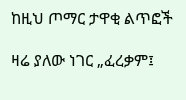ከዚህ ጦማር ታዋቂ ልጥፎች

ዛሬ ያለው ነገር „ፈረቃም፤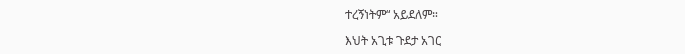ተረኝነትም“ አይደለም።

እህት አጊቱ ጉደታ አገር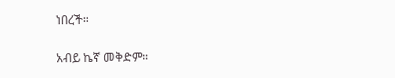ነበረች።

አብይ ኬኛ መቅድም።